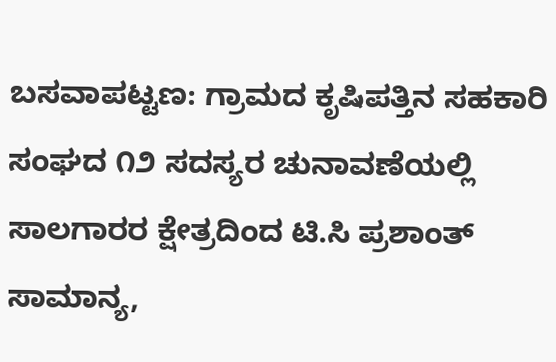ಬಸವಾಪಟ್ಟಣ: ಗ್ರಾಮದ ಕೃಷಿಪತ್ತಿನ ಸಹಕಾರಿ ಸಂಘದ ೧೨ ಸದಸ್ಯರ ಚುನಾವಣೆಯಲ್ಲಿ ಸಾಲಗಾರರ ಕ್ಷೇತ್ರದಿಂದ ಟಿ.ಸಿ ಪ್ರಶಾಂತ್ ಸಾಮಾನ್ಯ,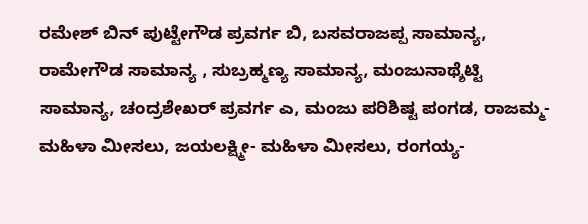ರಮೇಶ್ ಬಿನ್ ಪುಟ್ಟೇಗೌಡ ಪ್ರವರ್ಗ ಬಿ, ಬಸವರಾಜಪ್ಪ ಸಾಮಾನ್ಯ, ರಾಮೇಗೌಡ ಸಾಮಾನ್ಯ , ಸುಬ್ರಹ್ಮಣ್ಯ ಸಾಮಾನ್ಯ, ಮಂಜುನಾಥ್ಶೆಟ್ಟಿ ಸಾಮಾನ್ಯ, ಚಂದ್ರಶೇಖರ್ ಪ್ರವರ್ಗ ಎ, ಮಂಜು ಪರಿಶಿಷ್ಟ ಪಂಗಡ, ರಾಜಮ್ಮ-ಮಹಿಳಾ ಮೀಸಲು, ಜಯಲಕ್ಷ್ಮೀ- ಮಹಿಳಾ ಮೀಸಲು, ರಂಗಯ್ಯ-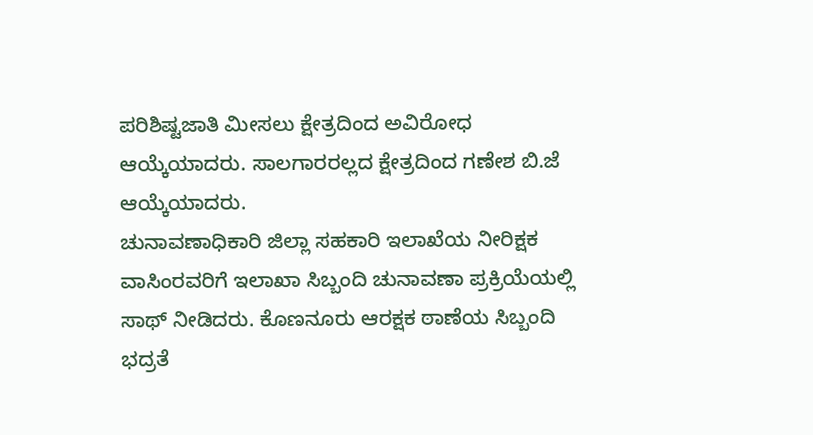ಪರಿಶಿಷ್ಟಜಾತಿ ಮೀಸಲು ಕ್ಷೇತ್ರದಿಂದ ಅವಿರೋಧ ಆಯ್ಕೆಯಾದರು. ಸಾಲಗಾರರಲ್ಲದ ಕ್ಷೇತ್ರದಿಂದ ಗಣೇಶ ಬಿ.ಜೆ ಆಯ್ಕೆಯಾದರು.
ಚುನಾವಣಾಧಿಕಾರಿ ಜಿಲ್ಲಾ ಸಹಕಾರಿ ಇಲಾಖೆಯ ನೀರಿಕ್ಷಕ ವಾಸಿಂರವರಿಗೆ ಇಲಾಖಾ ಸಿಬ್ಬಂದಿ ಚುನಾವಣಾ ಪ್ರಕ್ರಿಯೆಯಲ್ಲಿ ಸಾಥ್ ನೀಡಿದರು. ಕೊಣನೂರು ಆರಕ್ಷಕ ಠಾಣೆಯ ಸಿಬ್ಬಂದಿ ಭದ್ರತೆ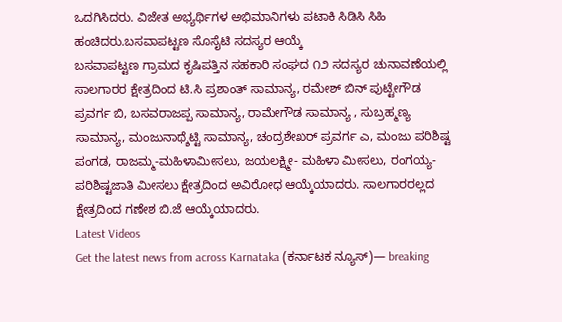ಒದಗಿಸಿದರು. ವಿಜೇತ ಅಭ್ಯರ್ಥಿಗಳ ಅಭಿಮಾನಿಗಳು ಪಟಾಕಿ ಸಿಡಿಸಿ ಸಿಹಿ ಹಂಚಿದರು.ಬಸವಾಪಟ್ಟಣ ಸೊಸೈಟಿ ಸದಸ್ಯರ ಆಯ್ಕೆ
ಬಸವಾಪಟ್ಟಣ ಗ್ರಾಮದ ಕೃಷಿಪತ್ತಿನ ಸಹಕಾರಿ ಸಂಘದ ೧೨ ಸದಸ್ಯರ ಚುನಾವಣೆಯಲ್ಲಿ ಸಾಲಗಾರರ ಕ್ಷೇತ್ರದಿಂದ ಟಿ.ಸಿ ಪ್ರಶಾಂತ್ ಸಾಮಾನ್ಯ, ರಮೇಶ್ ಬಿನ್ ಪುಟ್ಟೇಗೌಡ ಪ್ರವರ್ಗ ಬಿ, ಬಸವರಾಜಪ್ಪ ಸಾಮಾನ್ಯ, ರಾಮೇಗೌಡ ಸಾಮಾನ್ಯ , ಸುಬ್ರಹ್ಮಣ್ಯ ಸಾಮಾನ್ಯ, ಮಂಜುನಾಥ್ಶೆಟ್ಟಿ ಸಾಮಾನ್ಯ, ಚಂದ್ರಶೇಖರ್ ಪ್ರವರ್ಗ ಎ, ಮಂಜು ಪರಿಶಿಷ್ಟ ಪಂಗಡ, ರಾಜಮ್ಮ-ಮಹಿಳಾಮೀಸಲು, ಜಯಲಕ್ಷ್ಮೀ- ಮಹಿಳಾ ಮೀಸಲು, ರಂಗಯ್ಯ-ಪರಿಶಿಷ್ಟಜಾತಿ ಮೀಸಲು ಕ್ಷೇತ್ರದಿಂದ ಅವಿರೋಧ ಆಯ್ಕೆಯಾದರು. ಸಾಲಗಾರರಲ್ಲದ ಕ್ಷೇತ್ರದಿಂದ ಗಣೇಶ ಬಿ.ಜೆ ಆಯ್ಕೆಯಾದರು.
Latest Videos
Get the latest news from across Karnataka (ಕರ್ನಾಟಕ ನ್ಯೂಸ್)— breaking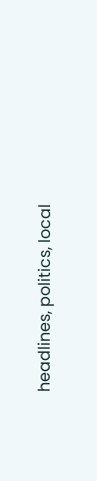headlines, politics, local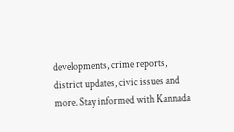developments, crime reports, district updates, civic issues and more. Stay informed with Kannada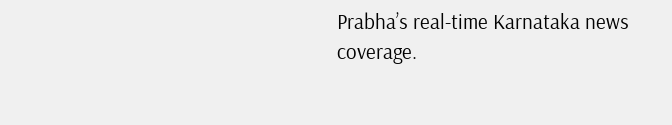Prabha’s real‑time Karnataka news coverage.